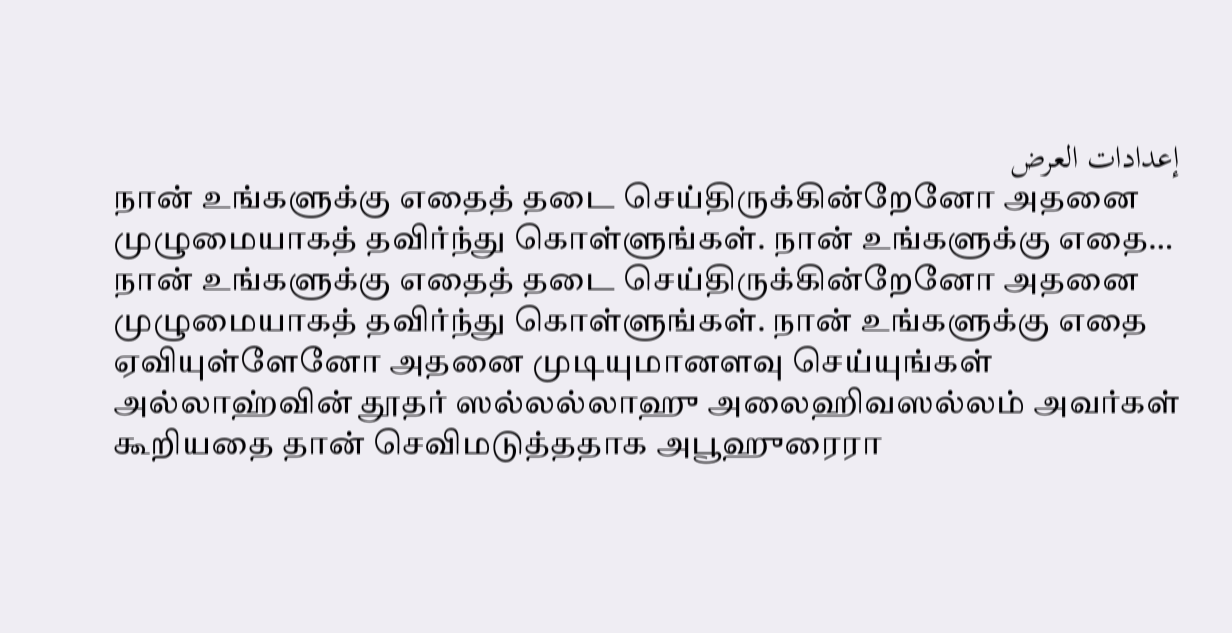إعدادات العرض
நான் உங்களுக்கு எதைத் தடை செய்திருக்கின்றேனோ அதனை முழுமையாகத் தவிர்ந்து கொள்ளுங்கள். நான் உங்களுக்கு எதை…
நான் உங்களுக்கு எதைத் தடை செய்திருக்கின்றேனோ அதனை முழுமையாகத் தவிர்ந்து கொள்ளுங்கள். நான் உங்களுக்கு எதை ஏவியுள்ளேனோ அதனை முடியுமானளவு செய்யுங்கள்
அல்லாஹ்வின் தூதர் ஸல்லல்லாஹு அலைஹிவஸல்லம் அவர்கள் கூறியதை தான் செவிமடுத்ததாக அபூஹுரைரா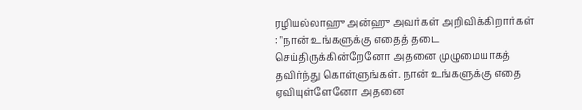ரழியல்லாஹு அன்ஹு அவர்கள் அறிவிக்கிறார்கள் : "நான் உங்களுக்கு எதைத் தடை செய்திருக்கின்றேனோ அதனை முழுமையாகத் தவிர்ந்து கொள்ளுங்கள். நான் உங்களுக்கு எதை ஏவியுள்ளேனோ அதனை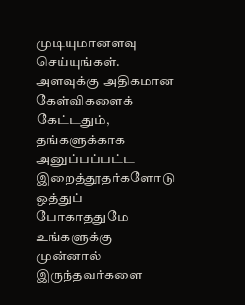முடியுமானளவு செய்யுங்கள். அளவுக்கு அதிகமான கேள்விகளைக் கேட்டதும், தங்களுக்காக அனுப்பப்பட்ட இறைத்தூதர்களோடு ஒத்துப் போகாததுமே உங்களுக்கு முன்னால் இருந்தவர்களை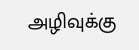அழிவுக்கு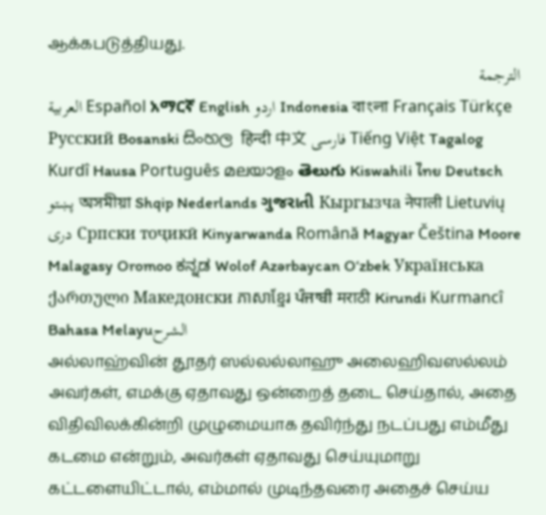ஆக்கபடுத்தியது.
الترجمة
العربية Español አማርኛ English اردو Indonesia বাংলা Français Türkçe Русский Bosanski සිංහල हिन्दी 中文 فارسی Tiếng Việt Tagalog Kurdî Hausa Português മലയാളം తెలుగు Kiswahili ไทย Deutsch پښتو অসমীয়া Shqip Nederlands ગુજરાતી Кыргызча नेपाली Lietuvių دری Српски тоҷикӣ Kinyarwanda Română Magyar Čeština Moore Malagasy Oromoo ಕನ್ನಡ Wolof Azərbaycan O‘zbek Українська ქართული Македонски ភាសាខ្មែរ ਪੰਜਾਬੀ मराठी Kirundi Kurmancî Bahasa Melayuالشرح
அல்லாஹ்வின் தூதர் ஸல்லல்லாஹு அலைஹிவஸல்லம் அவர்கள், எமக்கு ஏதாவது ஒன்றைத் தடை செய்தால், அதை விதிவிலக்கின்றி முழுமையாக தவிர்ந்து நடப்பது எம்மீது கடமை என்றும், அவர்கள் ஏதாவது செய்யுமாறு கட்டளையிட்டால், எம்மால் முடிந்தவரை அதைச் செய்ய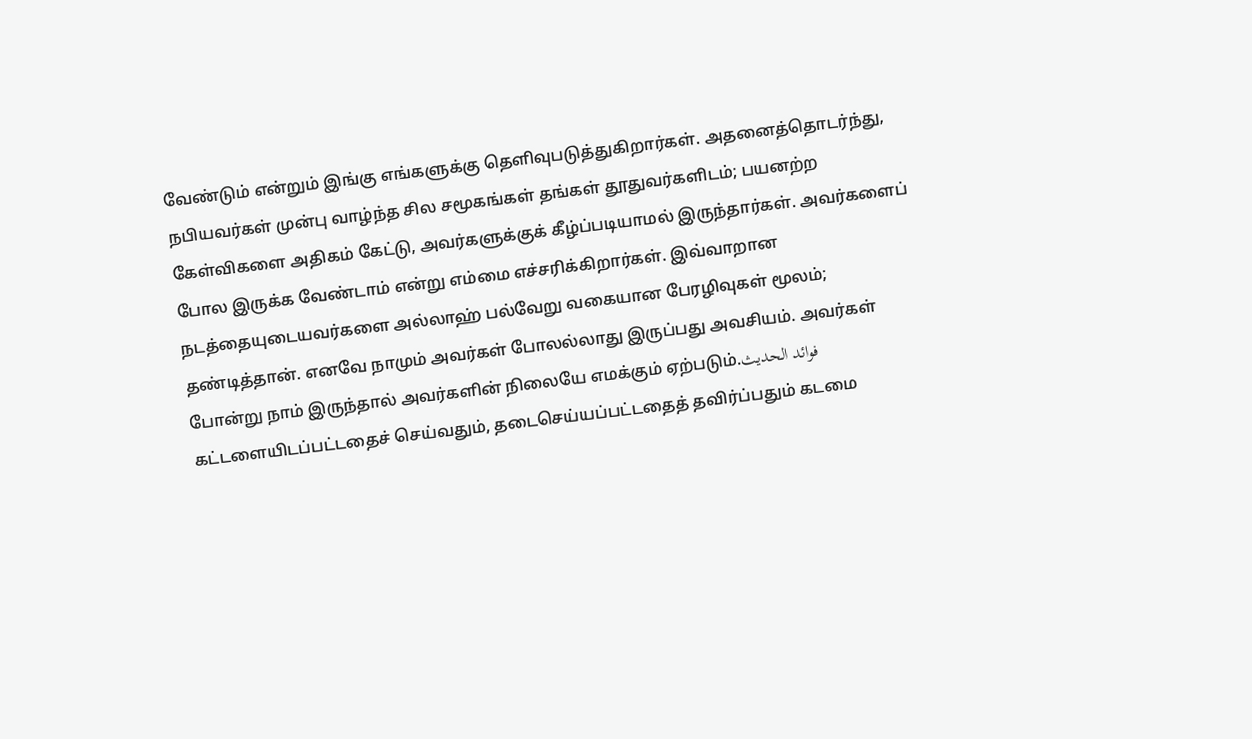வேண்டும் என்றும் இங்கு எங்களுக்கு தெளிவுபடுத்துகிறார்கள். அதனைத்தொடர்ந்து, நபியவர்கள் முன்பு வாழ்ந்த சில சமூகங்கள் தங்கள் தூதுவர்களிடம்; பயனற்ற கேள்விகளை அதிகம் கேட்டு, அவர்களுக்குக் கீழ்ப்படியாமல் இருந்தார்கள். அவர்களைப் போல இருக்க வேண்டாம் என்று எம்மை எச்சரிக்கிறார்கள். இவ்வாறான நடத்தையுடையவர்களை அல்லாஹ் பல்வேறு வகையான பேரழிவுகள் மூலம்; தண்டித்தான். எனவே நாமும் அவர்கள் போலல்லாது இருப்பது அவசியம். அவர்கள் போன்று நாம் இருந்தால் அவர்களின் நிலையே எமக்கும் ஏற்படும்.فوائد الحديث
கட்டளையிடப்பட்டதைச் செய்வதும், தடைசெய்யப்பட்டதைத் தவிர்ப்பதும் கடமை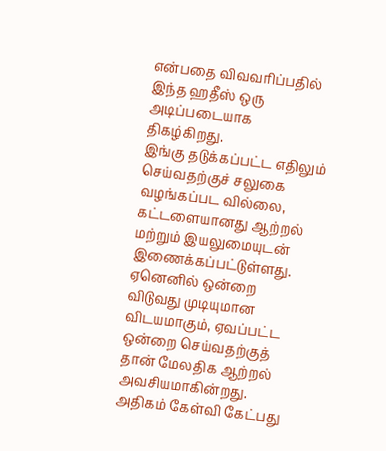என்பதை விவவரிப்பதில் இந்த ஹதீஸ் ஒரு அடிப்படையாக திகழ்கிறது.
இங்கு தடுக்கப்பட்ட எதிலும் செய்வதற்குச் சலுகை வழங்கப்பட வில்லை, கட்டளையானது ஆற்றல் மற்றும் இயலுமையுடன் இணைக்கப்பட்டுள்ளது. ஏனெனில் ஒன்றை விடுவது முடியுமான விடயமாகும், ஏவப்பட்ட ஒன்றை செய்வதற்குத் தான் மேலதிக ஆற்றல் அவசியமாகின்றது.
அதிகம் கேள்வி கேட்பது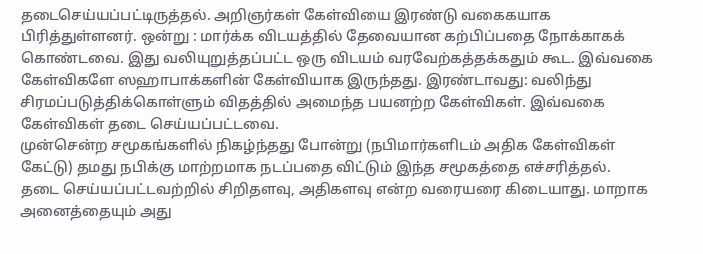தடைசெய்யப்பட்டிருத்தல். அறிஞர்கள் கேள்வியை இரண்டு வகைகயாக பிரித்துள்ளனர். ஒன்று : மார்க்க விடயத்தில் தேவையான கற்பிப்பதை நோக்காகக் கொண்டவை. இது வலியுறுத்தப்பட்ட ஒரு விடயம் வரவேற்கத்தக்கதும் கூட. இவ்வகை கேள்விகளே ஸஹாபாக்களின் கேள்வியாக இருந்தது. இரண்டாவது: வலிந்து சிரமப்படுத்திக்கொள்ளும் விதத்தில் அமைந்த பயனற்ற கேள்விகள். இவ்வகை கேள்விகள் தடை செய்யப்பட்டவை.
முன்சென்ற சமூகங்களில் நிகழ்ந்தது போன்று (நபிமார்களிடம் அதிக கேள்விகள் கேட்டு) தமது நபிக்கு மாற்றமாக நடப்பதை விட்டும் இந்த சமூகத்தை எச்சரித்தல்.
தடை செய்யப்பட்டவற்றில் சிறிதளவு, அதிகளவு என்ற வரையரை கிடையாது. மாறாக அனைத்தையும் அது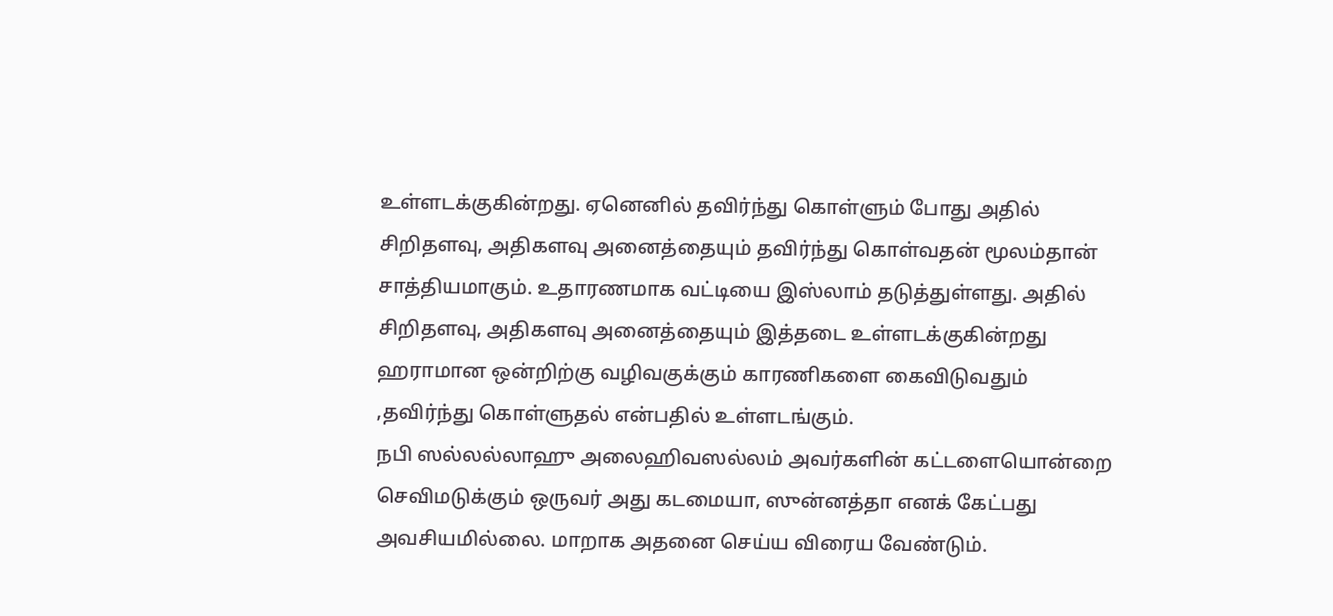உள்ளடக்குகின்றது. ஏனெனில் தவிர்ந்து கொள்ளும் போது அதில் சிறிதளவு, அதிகளவு அனைத்தையும் தவிர்ந்து கொள்வதன் மூலம்தான் சாத்தியமாகும். உதாரணமாக வட்டியை இஸ்லாம் தடுத்துள்ளது. அதில் சிறிதளவு, அதிகளவு அனைத்தையும் இத்தடை உள்ளடக்குகின்றது
ஹராமான ஒன்றிற்கு வழிவகுக்கும் காரணிகளை கைவிடுவதும் ,தவிர்ந்து கொள்ளுதல் என்பதில் உள்ளடங்கும்.
நபி ஸல்லல்லாஹு அலைஹிவஸல்லம் அவர்களின் கட்டளையொன்றை செவிமடுக்கும் ஒருவர் அது கடமையா, ஸுன்னத்தா எனக் கேட்பது அவசியமில்லை. மாறாக அதனை செய்ய விரைய வேண்டும்.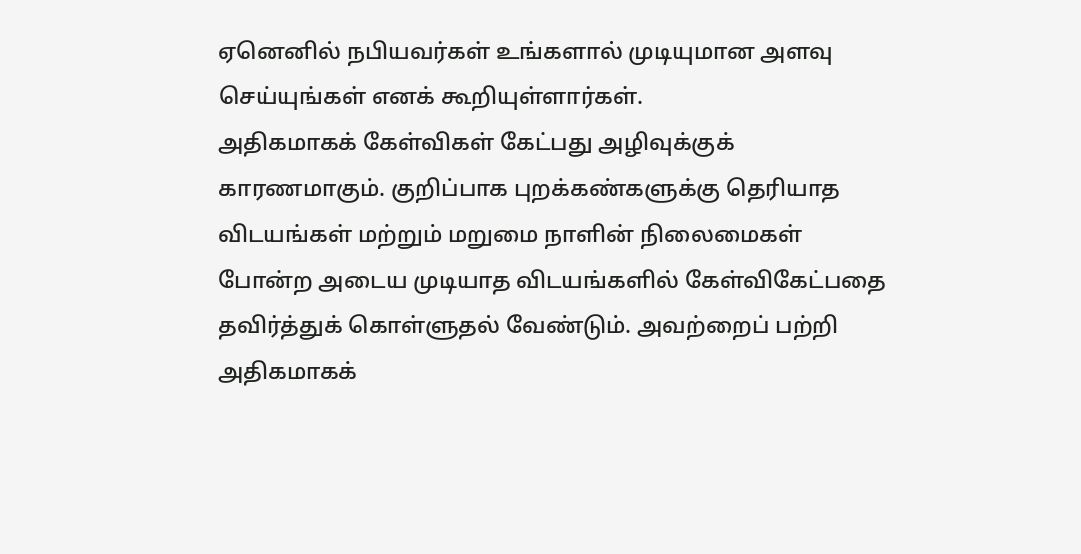ஏனெனில் நபியவர்கள் உங்களால் முடியுமான அளவு செய்யுங்கள் எனக் கூறியுள்ளார்கள்.
அதிகமாகக் கேள்விகள் கேட்பது அழிவுக்குக் காரணமாகும். குறிப்பாக புறக்கண்களுக்கு தெரியாத விடயங்கள் மற்றும் மறுமை நாளின் நிலைமைகள் போன்ற அடைய முடியாத விடயங்களில் கேள்விகேட்பதை தவிர்த்துக் கொள்ளுதல் வேண்டும். அவற்றைப் பற்றி அதிகமாகக்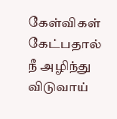கேள்விகள் கேட்பதால் நீ அழிந்து விடுவாய்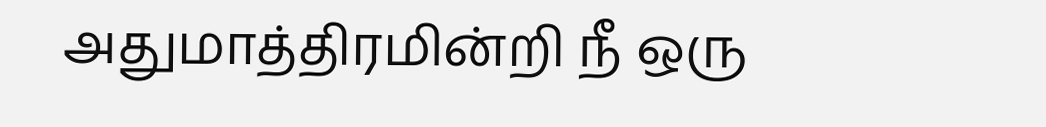அதுமாத்திரமின்றி நீ ஒரு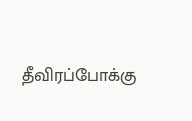தீவிரப்போக்கு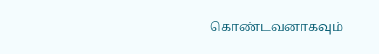கொண்டவனாகவும்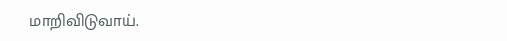மாறிவிடுவாய்.